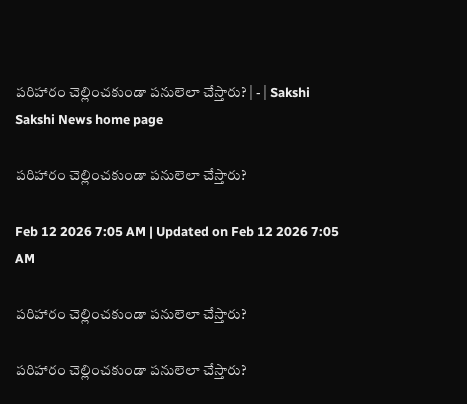పరిహారం చెల్లించకుండా పనులెలా చేస్తారు? | - | Sakshi
Sakshi News home page

పరిహారం చెల్లించకుండా పనులెలా చేస్తారు?

Feb 12 2026 7:05 AM | Updated on Feb 12 2026 7:05 AM

పరిహారం చెల్లించకుండా పనులెలా చేస్తారు?

పరిహారం చెల్లించకుండా పనులెలా చేస్తారు?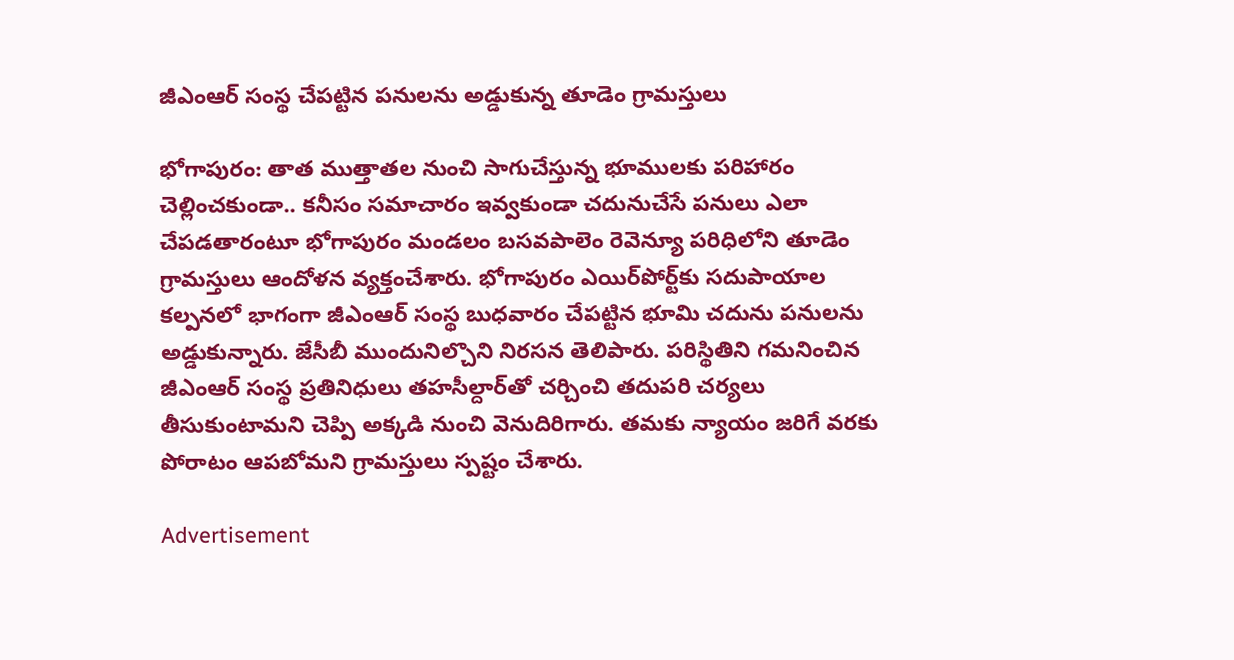జీఎంఆర్‌ సంస్థ చేపట్టిన పనులను అడ్డుకున్న తూడెం గ్రామస్తులు

భోగాపురం: తాత ముత్తాతల నుంచి సాగుచేస్తున్న భూములకు పరిహారం చెల్లించకుండా.. కనీసం సమాచారం ఇవ్వకుండా చదునుచేసే పనులు ఎలా చేపడతారంటూ భోగాపురం మండలం బసవపాలెం రెవెన్యూ పరిధిలోని తూడెం గ్రామస్తులు ఆందోళన వ్యక్తంచేశారు. భోగాపురం ఎయిర్‌పోర్ట్‌కు సదుపాయాల కల్పనలో భాగంగా జీఎంఆర్‌ సంస్థ బుధవారం చేపట్టిన భూమి చదును పనులను అడ్డుకున్నారు. జేసీబీ ముందునిల్చొని నిరసన తెలిపారు. పరిస్థితిని గమనించిన జీఎంఆర్‌ సంస్థ ప్రతినిధులు తహసీల్దార్‌తో చర్చించి తదుపరి చర్యలు తీసుకుంటామని చెప్పి అక్కడి నుంచి వెనుదిరిగారు. తమకు న్యాయం జరిగే వరకు పోరాటం ఆపబోమని గ్రామస్తులు స్పష్టం చేశారు.

Advertisement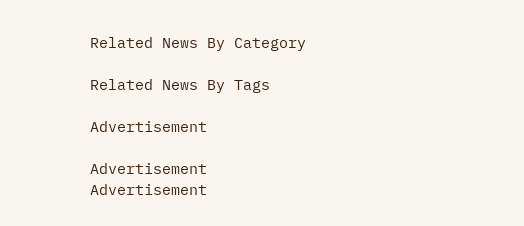Related News By Category

Related News By Tags

Advertisement

Advertisement
Advertisement